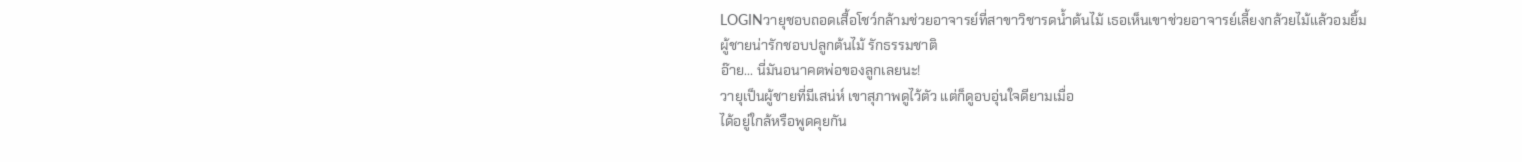LOGINวายุชอบถอดเสื้อโชว์กล้ามช่วยอาจารย์ที่สาขาวิชารดน้ำต้นไม้ เธอเห็นเขาช่วยอาจารย์เลี้ยงกล้วยไม้แล้วอมยิ้ม
ผู้ชายน่ารักชอบปลูกต้นไม้ รักธรรมชาติ
อ๊าย... นี่มันอนาคตพ่อของลูกเลยนะ!
วายุเป็นผู้ชายที่มีเสน่ห์ เขาสุภาพดูไว้ตัว แต่ก็ดูอบอุ่นใจดียามเมื่อ
ได้อยู่ใกล้หรือพูดคุยกัน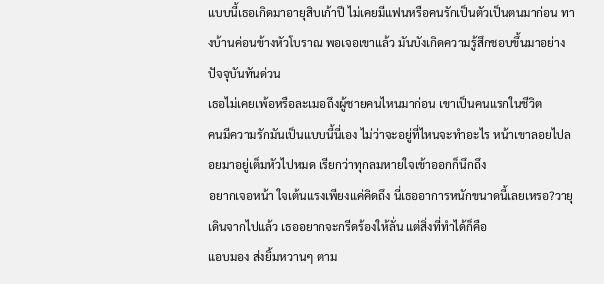แบบนี้เธอเกิดมาอายุสิบเก้าปี ไม่เคยมีแฟนหรือคนรักเป็นตัวเป็นตนมาก่อน ทางบ้านค่อนข้างหัวโบราณ พอเจอเขาแล้ว มันบังเกิดความรู้สึกชอบขึ้นมาอย่างปัจจุบันทันด่วน
เธอไม่เคยเพ้อหรือละเมอถึงผู้ชายคนไหนมาก่อน เขาเป็นคนแรกในชีวิต
คนมีความรักมันเป็นแบบนี้นี่เอง ไม่ว่าจะอยู่ที่ไหนจะทำอะไร หน้าเขาลอยไปลอยมาอยู่เต็มหัวไปหมด เรียกว่าทุกลมหายใจเข้าออกก็นึกถึง
อยากเจอหน้า ใจเต้นแรงเพียงแค่คิดถึง นี่เธออาการหนักขนาดนี้เลยเหรอ?วายุเดินจากไปแล้ว เธออยากจะกรีดร้องให้ลั่น แต่สิ่งที่ทำได้ก็คือ
แอบมอง ส่งยิ้มหวานๆ ตาม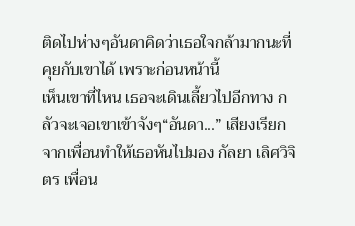ติดไปห่างๆอันดาคิดว่าเธอใจกล้ามากนะที่คุยกับเขาได้ เพราะก่อนหน้านี้
เห็นเขาที่ไหน เธอจะเดินเลี้ยวไปอีกทาง กลัวจะเจอเขาเข้าจังๆ“อันดา...” เสียงเรียกจากเพื่อนทำให้เธอหันไปมอง กัลยา เลิศวิจิตร เพื่อน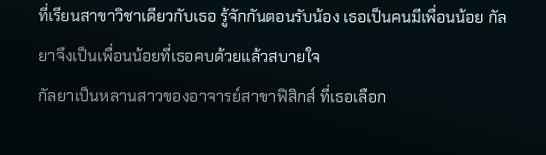ที่เรียนสาขาวิชาเดียวกับเธอ รู้จักกันตอนรับน้อง เธอเป็นคนมีเพื่อนน้อย กัลยาจึงเป็นเพื่อนน้อยที่เธอคบด้วยแล้วสบายใจ
กัลยาเป็นหลานสาวของอาจารย์สาขาฟิสิกส์ ที่เธอเลือก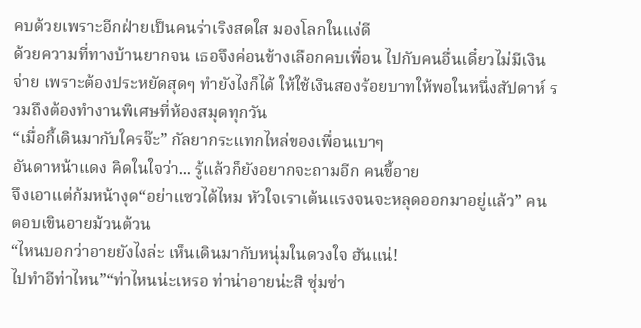คบด้วยเพราะอีกฝ่ายเป็นคนร่าเริงสดใส มองโลกในแง่ดี
ด้วยความที่ทางบ้านยากจน เธอจึงค่อนข้างเลือกคบเพื่อน ไปกับคนอื่นเดี๋ยวไม่มีเงินจ่าย เพราะต้องประหยัดสุดๆ ทำยังไงก็ได้ ให้ใช้เงินสองร้อยบาทให้พอในหนึ่งสัปดาห์ รวมถึงต้องทำงานพิเศษที่ห้องสมุดทุกวัน
“เมื่อกี้เดินมากับใครจ๊ะ” กัลยากระแทกไหล่ของเพื่อนเบาๆ
อันดาหน้าแดง คิดในใจว่า... รู้แล้วก็ยังอยากจะถามอีก คนขี้อาย
จึงเอาแต่ก้มหน้างุด“อย่าแซวได้ไหม หัวใจเราเต้นแรงจนจะหลุดออกมาอยู่แล้ว” คนตอบเขินอายม้วนต้วน
“ไหนบอกว่าอายยังไงล่ะ เห็นเดินมากับหนุ่มในดวงใจ ฮันแน่!
ไปทำอีท่าไหน”“ท่าไหนน่ะเหรอ ท่าน่าอายน่ะสิ ซุ่มซ่า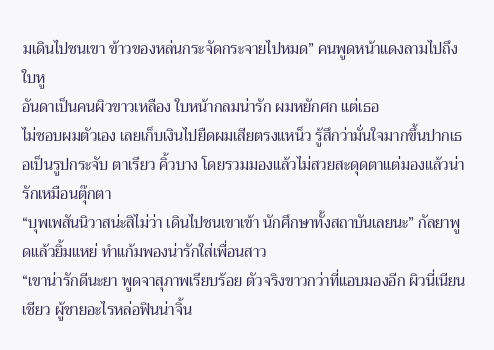มเดินไปชนเขา ข้าวของหล่นกระจัดกระจายไปหมด” คนพูดหน้าแดงลามไปถึงใบหู
อันดาเป็นคนผิวขาวเหลือง ใบหน้ากลมน่ารัก ผมหยักศก แต่เธอ
ไม่ชอบผมตัวเอง เลยเก็บเงินไปยืดผมเสียตรงแหน็ว รู้สึกว่ามั่นใจมากขึ้นปากเธอเป็นรูปกระจับ ตาเรียว คิ้วบาง โดยรวมมองแล้วไม่สวยสะดุดตาแต่มองแล้วน่ารักเหมือนตุ๊กตา
“บุพเพสันนิวาสน่ะสิไม่ว่า เดินไปชนเขาเข้า นักศึกษาทั้งสถาบันเลยนะ” กัลยาพูดแล้วยิ้มแหย่ ทำแก้มพองน่ารักใส่เพื่อนสาว
“เขาน่ารักดีนะยา พูดจาสุภาพเรียบร้อย ตัวจริงขาวกว่าที่แอบมองอีก ผิวนี่เนียนเชียว ผู้ชายอะไรหล่อฟินน่าจิ้น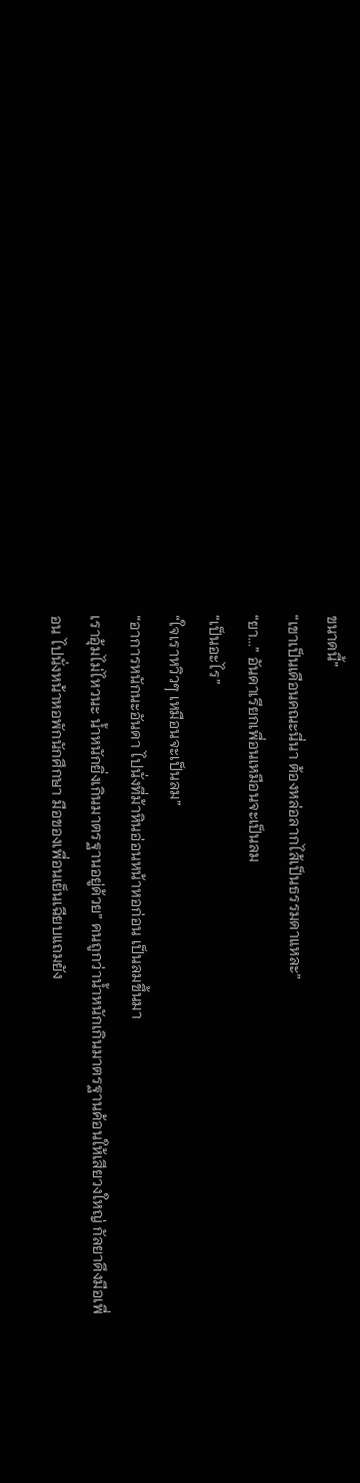ขนาดนี้”
“เขาเป็นเดือนคณะนี่นา ต้องหล่อลากไส้เป็นธรรมดาแหละ”
“ยา...” อันดาเรียกเพื่อนเหมือนจะเป็นลม
“เป็นอะไร”
“ใจเราหวิวๆ เหมือนจะเป็นลม”
“อาการหนักนะอันดา ไปนั่งที่ม้าหินอ่อนหน้าหอก่อน เป็นลมขึ้นมา
เราอุ้มไม่ไหวนะ น้ำหนักยิ่งเกินมาตรฐานอยู่ด้วย” คนถูกว่าน้ำหนักเกินมาตรฐานค้อนให้เสียวงใหญ่ กัลยาดึงมือเพื่อน ไปนั่งหน้าหอพักนักศึกษา มือของเพื่อนเย็นเฉียบแถมยัง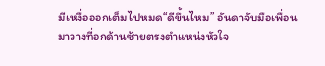มีเหงื่อออกเต็มไปหมด“ดีขึ้นไหม” อันดาจับมือเพื่อนมาวางที่อกด้านซ้ายตรงตำแหน่งหัวใจ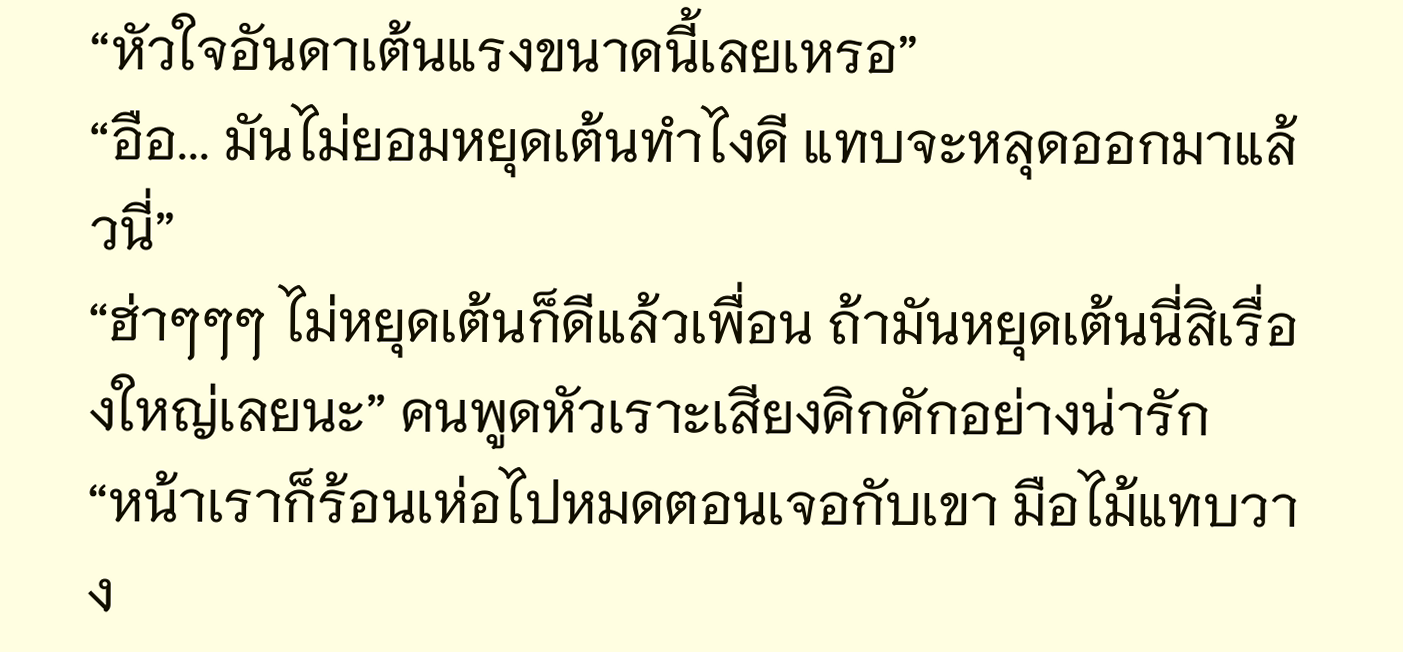“หัวใจอันดาเต้นแรงขนาดนี้เลยเหรอ”
“อือ... มันไม่ยอมหยุดเต้นทำไงดี แทบจะหลุดออกมาแล้วนี่”
“ฮ่าๆๆๆ ไม่หยุดเต้นก็ดีแล้วเพื่อน ถ้ามันหยุดเต้นนี่สิเรื่องใหญ่เลยนะ” คนพูดหัวเราะเสียงคิกคักอย่างน่ารัก
“หน้าเราก็ร้อนเห่อไปหมดตอนเจอกับเขา มือไม้แทบวาง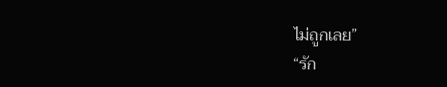ไม่ถูกเลย”
“รัก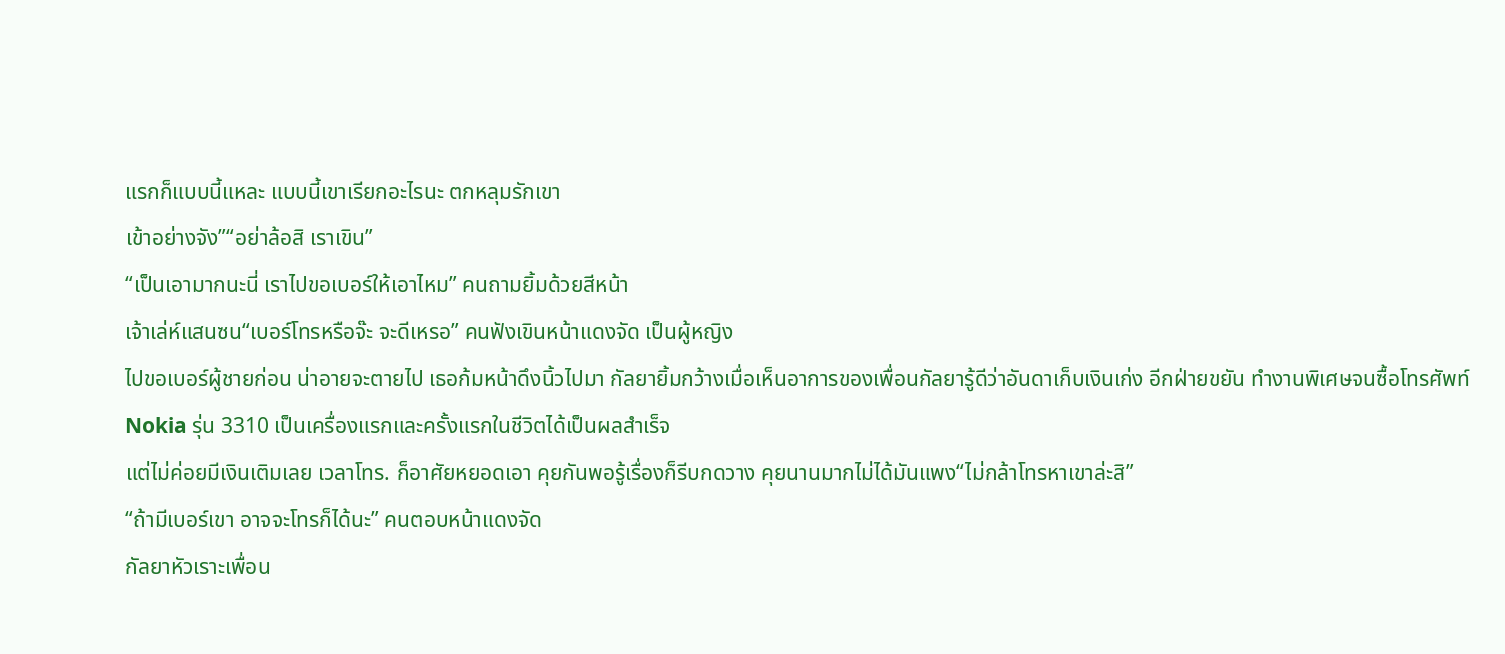แรกก็แบบนี้แหละ แบบนี้เขาเรียกอะไรนะ ตกหลุมรักเขา
เข้าอย่างจัง”“อย่าล้อสิ เราเขิน”
“เป็นเอามากนะนี่ เราไปขอเบอร์ให้เอาไหม” คนถามยิ้มด้วยสีหน้า
เจ้าเล่ห์แสนซน“เบอร์โทรหรือจ๊ะ จะดีเหรอ” คนฟังเขินหน้าแดงจัด เป็นผู้หญิง
ไปขอเบอร์ผู้ชายก่อน น่าอายจะตายไป เธอก้มหน้าดึงนิ้วไปมา กัลยายิ้มกว้างเมื่อเห็นอาการของเพื่อนกัลยารู้ดีว่าอันดาเก็บเงินเก่ง อีกฝ่ายขยัน ทำงานพิเศษจนซื้อโทรศัพท์ Nokia รุ่น 3310 เป็นเครื่องแรกและครั้งแรกในชีวิตได้เป็นผลสำเร็จ
แต่ไม่ค่อยมีเงินเติมเลย เวลาโทร. ก็อาศัยหยอดเอา คุยกันพอรู้เรื่องก็รีบกดวาง คุยนานมากไม่ได้มันแพง“ไม่กล้าโทรหาเขาล่ะสิ”
“ถ้ามีเบอร์เขา อาจจะโทรก็ได้นะ” คนตอบหน้าแดงจัด
กัลยาหัวเราะเพื่อน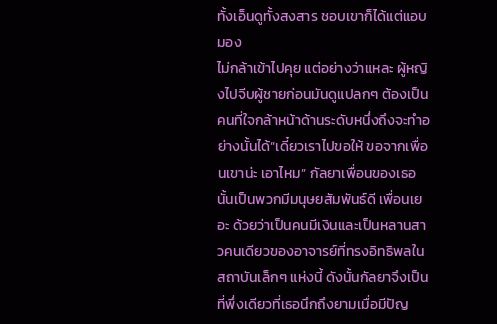ทั้งเอ็นดูทั้งสงสาร ชอบเขาก็ได้แต่แอบมอง
ไม่กล้าเข้าไปคุย แต่อย่างว่าแหละ ผู้หญิงไปจีบผู้ชายก่อนมันดูแปลกๆ ต้องเป็นคนที่ใจกล้าหน้าด้านระดับหนึ่งถึงจะทำอย่างนั้นได้“เดี๋ยวเราไปขอให้ ขอจากเพื่อนเขาน่ะ เอาไหม” กัลยาเพื่อนของเธอนั้นเป็นพวกมีมนุษยสัมพันธ์ดี เพื่อนเยอะ ด้วยว่าเป็นคนมีเงินและเป็นหลานสาวคนเดียวของอาจารย์ที่ทรงอิทธิพลในสถาบันเล็กๆ แห่งนี้ ดังนั้นกัลยาจึงเป็น
ที่พึ่งเดียวที่เธอนึกถึงยามเมื่อมีปัญ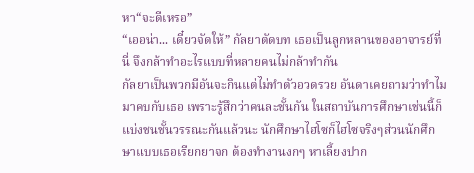หา“จะดีเหรอ”
“เออน่า... เดี๋ยวจัดให้” กัลยาตัดบท เธอเป็นลูกหลานของอาจารย์ที่นี่ จึงกล้าทำอะไรแบบที่หลายคนไม่กล้าทำกัน
กัลยาเป็นพวกมีอันจะกินแต่ไม่ทำตัวอวดรวย อันดาเคยถามว่าทำไม
มาคบกับเธอ เพราะรู้สึกว่าคนละชั้นกัน ในสถาบันการศึกษาเช่นนี้ก็แบ่งชนชั้นวรรณะกันแล้วนะ นักศึกษาไฮโซก็ไฮโซจริงๆส่วนนักศึกษาแบบเธอเรียกยาจก ต้องทำงานงกๆ หาเลี้ยงปาก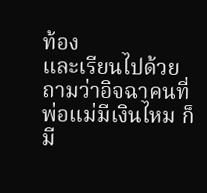ท้อง
และเรียนไปด้วย ถามว่าอิจฉาคนที่พ่อแม่มีเงินไหม ก็มี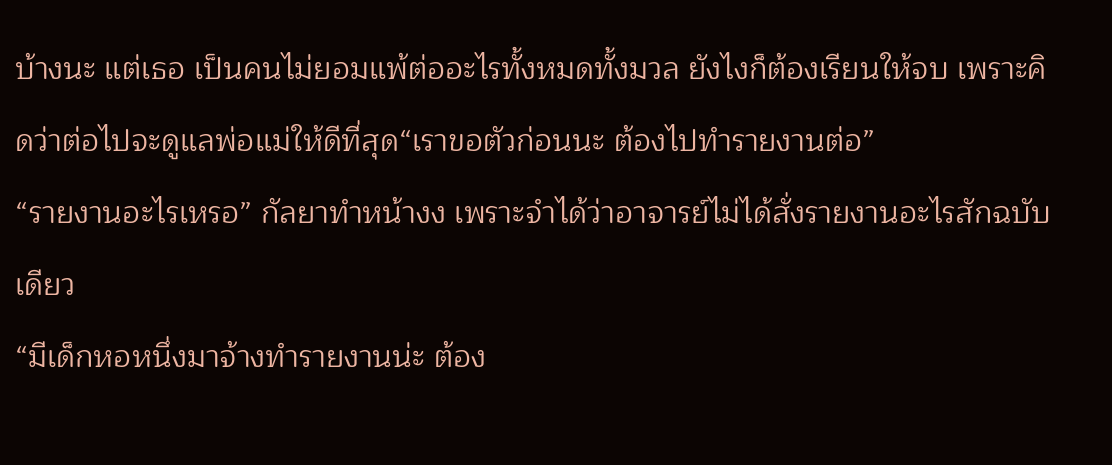บ้างนะ แต่เธอ เป็นคนไม่ยอมแพ้ต่ออะไรทั้งหมดทั้งมวล ยังไงก็ต้องเรียนให้จบ เพราะคิดว่าต่อไปจะดูแลพ่อแม่ให้ดีที่สุด“เราขอตัวก่อนนะ ต้องไปทำรายงานต่อ”
“รายงานอะไรเหรอ” กัลยาทำหน้างง เพราะจำได้ว่าอาจารย์ไม่ได้สั่งรายงานอะไรสักฉบับเดียว
“มีเด็กหอหนึ่งมาจ้างทำรายงานน่ะ ต้อง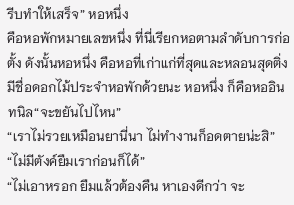รีบทำให้เสร็จ” หอหนึ่ง
คือหอพักหมายเลขหนึ่ง ที่นี่เรียกหอตามลำดับการก่อตั้ง ดังนั้นหอหนึ่ง คือหอที่เก่าแก่ที่สุดและหลอนสุดติ่ง มีชื่อดอกไม้ประจำหอพักด้วยนะ หอหนึ่ง ก็คือหออินทนิล“จะขยันไปไหน”
“เราไม่รวยเหมือนยานี่นา ไม่ทำงานก็อดตายน่ะสิ”
“ไม่มีตังค์ยืมเราก่อนก็ได้”
“ไม่เอาหรอก ยืมแล้วต้องคืน หาเองดีกว่า จะ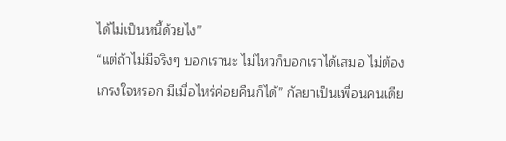ได้ไม่เป็นหนี้ด้วยไง”
“แต่ถ้าไม่มีจริงๆ บอกเรานะ ไม่ไหวก็บอกเราได้เสมอ ไม่ต้องเกรงใจหรอก มีเมื่อไหร่ค่อยคืนก็ได้” กัลยาเป็นเพื่อนคนเดีย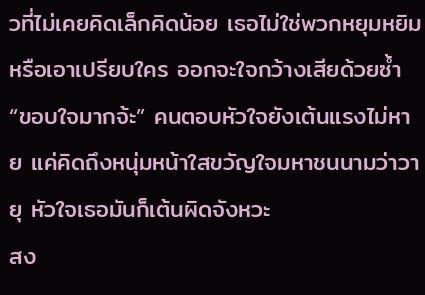วที่ไม่เคยคิดเล็กคิดน้อย เธอไม่ใช่พวกหยุมหยิมหรือเอาเปรียบใคร ออกจะใจกว้างเสียด้วยซ้ำ
“ขอบใจมากจ้ะ” คนตอบหัวใจยังเต้นแรงไม่หาย แค่คิดถึงหนุ่มหน้าใสขวัญใจมหาชนนามว่าวายุ หัวใจเธอมันก็เต้นผิดจังหวะ
สง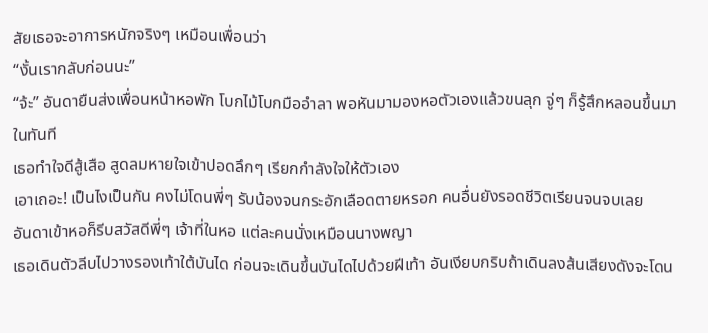สัยเธอจะอาการหนักจริงๆ เหมือนเพื่อนว่า
“งั้นเรากลับก่อนนะ”
“จ้ะ” อันดายืนส่งเพื่อนหน้าหอพัก โบกไม้โบกมืออำลา พอหันมามองหอตัวเองแล้วขนลุก จู่ๆ ก็รู้สึกหลอนขึ้นมาในทันที
เธอทำใจดีสู้เสือ สูดลมหายใจเข้าปอดลึกๆ เรียกกำลังใจให้ตัวเอง
เอาเถอะ! เป็นไงเป็นกัน คงไม่โดนพี่ๆ รับน้องจนกระอักเลือดตายหรอก คนอื่นยังรอดชีวิตเรียนจนจบเลย
อันดาเข้าหอก็รีบสวัสดีพี่ๆ เจ้าที่ในหอ แต่ละคนนั่งเหมือนนางพญา
เธอเดินตัวลีบไปวางรองเท้าใต้บันได ก่อนจะเดินขึ้นบันไดไปด้วยฝีเท้า อันเงียบกริบถ้าเดินลงส้นเสียงดังจะโดน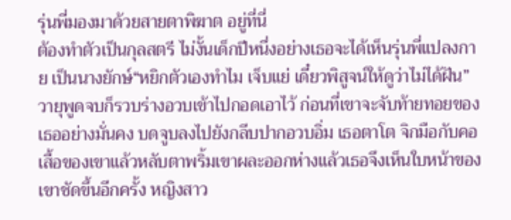รุ่นพี่มองมาด้วยสายตาพิฆาต อยู่ที่นี่
ต้องทำตัวเป็นกุลสตรี ไม่งั้นเด็กปีหนึ่งอย่างเธอจะได้เห็นรุ่นพี่แปลงกาย เป็นนางยักษ์“หยิกตัวเองทำไม เจ็บแย่ เดี๋ยวพิสูจน์ให้ดูว่าไม่ได้ฝัน” วายุพูดจบก็รวบร่างอวบเข้าไปกอดเอาไว้ ก่อนที่เขาจะจับท้ายทอยของเธออย่างมั่นคง บดจูบลงไปยังกลีบปากอวบอิ่ม เธอตาโต จิกมือกับคอเสื้อของเขาแล้วหลับตาพริ้มเขาผละออกห่างแล้วเธอจึงเห็นใบหน้าของเขาชัดขึ้นอีกครั้ง หญิงสาว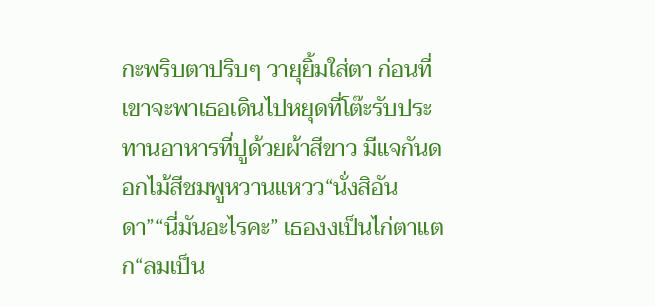กะพริบตาปริบๆ วายุยิ้มใส่ตา ก่อนที่เขาจะพาเธอเดินไปหยุดที่โต๊ะรับประทานอาหารที่ปูด้วยผ้าสีขาว มีแจกันดอกไม้สีชมพูหวานแหวว“นั่งสิอันดา”“นี่มันอะไรคะ” เธองงเป็นไก่ตาแตก“ลมเป็น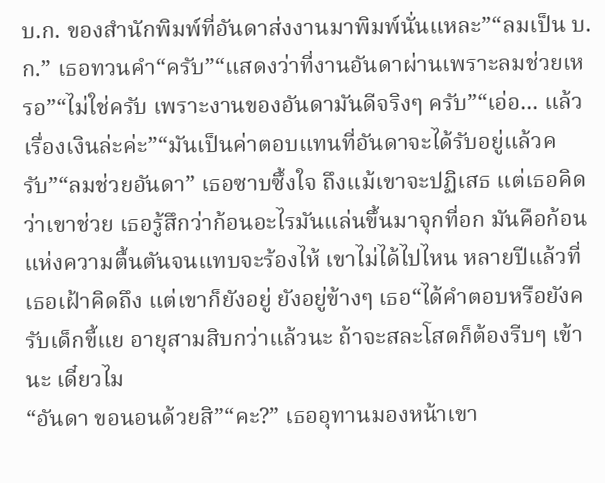บ.ก. ของสำนักพิมพ์ที่อันดาส่งงานมาพิมพ์นั่นแหละ”“ลมเป็น บ.ก.” เธอทวนคำ“ครับ”“แสดงว่าที่งานอันดาผ่านเพราะลมช่วยเหรอ”“ไม่ใช่ครับ เพราะงานของอันดามันดีจริงๆ ครับ”“เอ่อ... แล้วเรื่องเงินล่ะค่ะ”“มันเป็นค่าตอบแทนที่อันดาจะได้รับอยู่แล้วครับ”“ลมช่วยอันดา” เธอซาบซึ้งใจ ถึงแม้เขาจะปฏิเสธ แต่เธอคิดว่าเขาช่วย เธอรู้สึกว่าก้อนอะไรมันแล่นขึ้นมาจุกที่อก มันคือก้อนแห่งความตื้นตันจนแทบจะร้องไห้ เขาไม่ได้ไปไหน หลายปีแล้วที่เธอเฝ้าคิดถึง แต่เขาก็ยังอยู่ ยังอยู่ข้างๆ เธอ“ได้คำตอบหรือยังครับเด็กขี้แย อายุสามสิบกว่าแล้วนะ ถ้าจะสละโสดก็ต้องรีบๆ เข้านะ เดี๋ยวไม
“อันดา ขอนอนด้วยสิ”“คะ?” เธออุทานมองหน้าเขา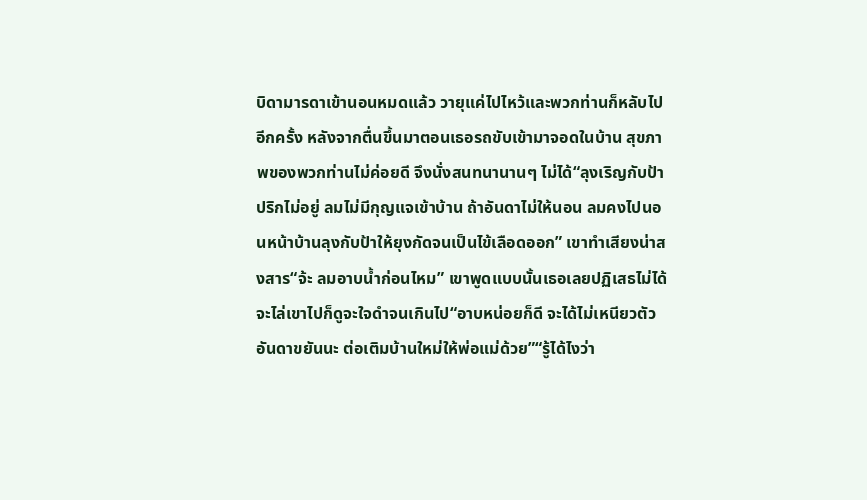บิดามารดาเข้านอนหมดแล้ว วายุแค่ไปไหว้และพวกท่านก็หลับไปอีกครั้ง หลังจากตื่นขึ้นมาตอนเธอรถขับเข้ามาจอดในบ้าน สุขภาพของพวกท่านไม่ค่อยดี จึงนั่งสนทนานานๆ ไม่ได้“ลุงเริญกับป้าปริกไม่อยู่ ลมไม่มีกุญแจเข้าบ้าน ถ้าอันดาไม่ให้นอน ลมคงไปนอนหน้าบ้านลุงกับป้าให้ยุงกัดจนเป็นไข้เลือดออก” เขาทำเสียงน่าสงสาร“จ้ะ ลมอาบน้ำก่อนไหม” เขาพูดแบบนั้นเธอเลยปฏิเสธไม่ได้ จะไล่เขาไปก็ดูจะใจดำจนเกินไป“อาบหน่อยก็ดี จะได้ไม่เหนียวตัว อันดาขยันนะ ต่อเติมบ้านใหม่ให้พ่อแม่ด้วย”“รู้ได้ไงว่า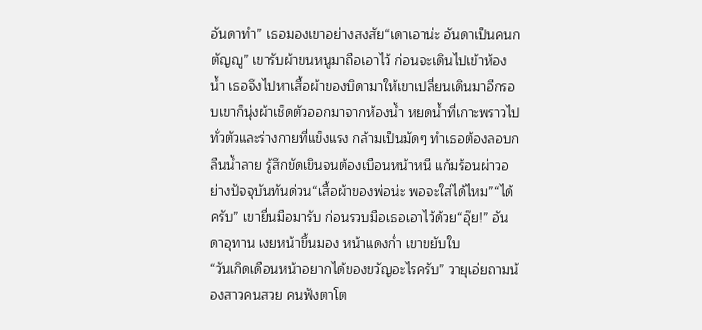อันดาทำ” เธอมองเขาอย่างสงสัย“เดาเอาน่ะ อันดาเป็นคนกตัญญู” เขารับผ้าขนหนูมาถือเอาไว้ ก่อนจะเดินไปเข้าห้องน้ำ เธอจึงไปหาเสื้อผ้าของบิดามาให้เขาเปลี่ยนเดินมาอีกรอบเขาก็นุ่งผ้าเช็ดตัวออกมาจากห้องน้ำ หยดน้ำที่เกาะพราวไปทั่วตัวและร่างกายที่แข็งแรง กล้ามเป็นมัดๆ ทำเธอต้องลอบกลืนน้ำลาย รู้สึกขัดเขินจนต้องเบือนหน้าหนี แก้มร้อนผ่าวอย่างปัจจุบันทันด่วน“เสื้อผ้าของพ่อน่ะ พอจะใส่ได้ไหม”“ได้ครับ” เขายื่นมือมารับ ก่อนรวบมือเธอเอาไว้ด้วย“อุ๊ย!” อันดาอุทาน เงยหน้าขึ้นมอง หน้าแดงก่ำ เขาขยับใบ
“วันเกิดเดือนหน้าอยากได้ของขวัญอะไรครับ” วายุเอ่ยถามน้องสาวคนสวย คนฟังตาโต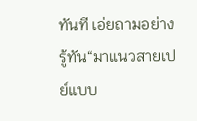ทันที เอ่ยถามอย่างรู้ทัน“มาแนวสายเปย์แบบ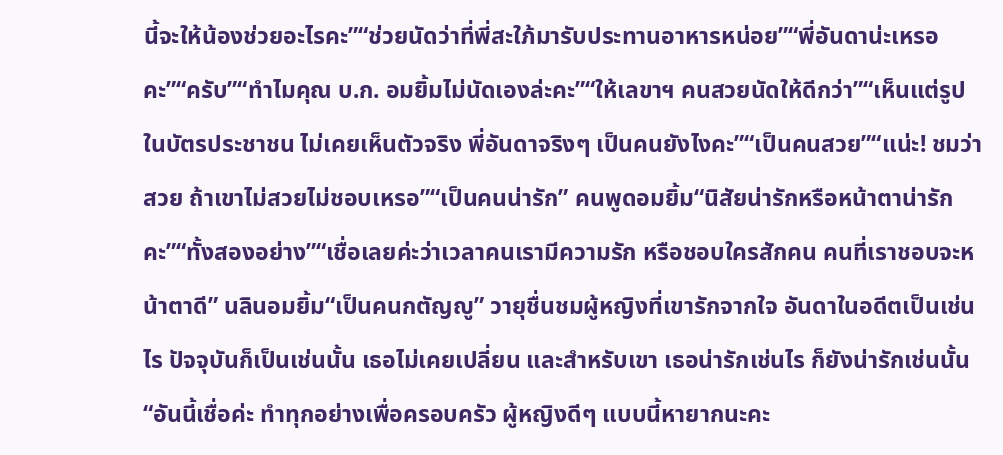นี้จะให้น้องช่วยอะไรคะ”“ช่วยนัดว่าที่พี่สะใภ้มารับประทานอาหารหน่อย”“พี่อันดาน่ะเหรอคะ”“ครับ”“ทำไมคุณ บ.ก. อมยิ้มไม่นัดเองล่ะคะ”“ให้เลขาฯ คนสวยนัดให้ดีกว่า”“เห็นแต่รูปในบัตรประชาชน ไม่เคยเห็นตัวจริง พี่อันดาจริงๆ เป็นคนยังไงคะ”“เป็นคนสวย”“แน่ะ! ชมว่าสวย ถ้าเขาไม่สวยไม่ชอบเหรอ”“เป็นคนน่ารัก” คนพูดอมยิ้ม“นิสัยน่ารักหรือหน้าตาน่ารักคะ”“ทั้งสองอย่าง”“เชื่อเลยค่ะว่าเวลาคนเรามีความรัก หรือชอบใครสักคน คนที่เราชอบจะหน้าตาดี” นลินอมยิ้ม“เป็นคนกตัญญู” วายุชื่นชมผู้หญิงที่เขารักจากใจ อันดาในอดีตเป็นเช่นไร ปัจจุบันก็เป็นเช่นนั้น เธอไม่เคยเปลี่ยน และสำหรับเขา เธอน่ารักเช่นไร ก็ยังน่ารักเช่นนั้น“อันนี้เชื่อค่ะ ทำทุกอย่างเพื่อครอบครัว ผู้หญิงดีๆ แบบนี้หายากนะคะ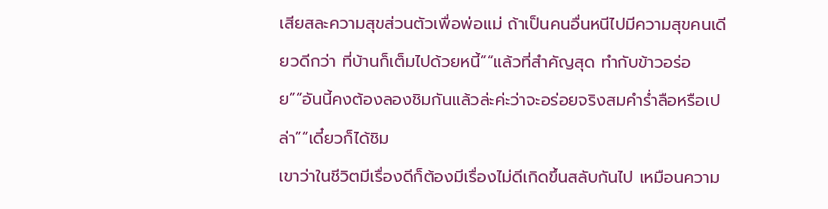เสียสละความสุขส่วนตัวเพื่อพ่อแม่ ถ้าเป็นคนอื่นหนีไปมีความสุขคนเดียวดีกว่า ที่บ้านก็เต็มไปด้วยหนี้”“แล้วที่สำคัญสุด ทำกับข้าวอร่อย”“อันนี้คงต้องลองชิมกันแล้วล่ะค่ะว่าจะอร่อยจริงสมคำร่ำลือหรือเปล่า”“เดี๋ยวก็ได้ชิม
เขาว่าในชีวิตมีเรื่องดีก็ต้องมีเรื่องไม่ดีเกิดขึ้นสลับกันไป เหมือนความ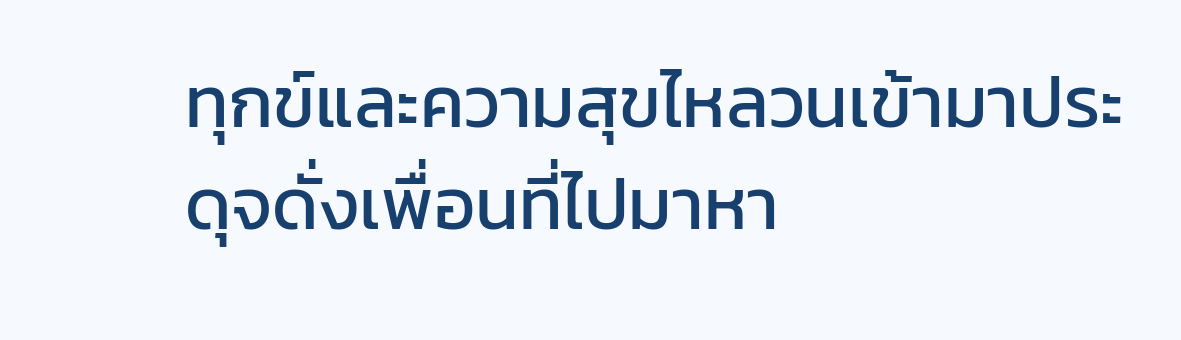ทุกข์และความสุขไหลวนเข้ามาประดุจดั่งเพื่อนที่ไปมาหา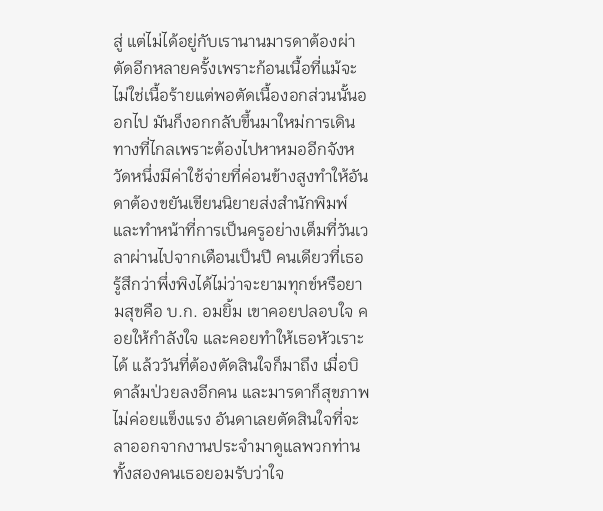สู่ แต่ไม่ได้อยู่กับเรานานมารดาต้องผ่าตัดอีกหลายครั้งเพราะก้อนเนื้อที่แม้จะไม่ใช่เนื้อร้ายแต่พอตัดเนื้องอกส่วนนั้นออกไป มันก็งอกกลับขึ้นมาใหม่การเดินทางที่ไกลเพราะต้องไปหาหมออีกจังหวัดหนึ่งมีค่าใช้จ่ายที่ค่อนข้างสูงทำให้อันดาต้องขยันเขียนนิยายส่งสำนักพิมพ์ และทำหน้าที่การเป็นครูอย่างเต็มที่วันเวลาผ่านไปจากเดือนเป็นปี คนเดียวที่เธอรู้สึกว่าพึ่งพิงได้ไม่ว่าจะยามทุกข์หรือยามสุขคือ บ.ก. อมยิ้ม เขาคอยปลอบใจ คอยให้กำลังใจ และคอยทำให้เธอหัวเราะได้ แล้ววันที่ต้องตัดสินใจก็มาถึง เมื่อบิดาล้มป่วยลงอีกคน และมารดาก็สุขภาพไม่ค่อยแข็งแรง อันดาเลยตัดสินใจที่จะลาออกจากงานประจำมาดูแลพวกท่านทั้งสองคนเธอยอมรับว่าใจ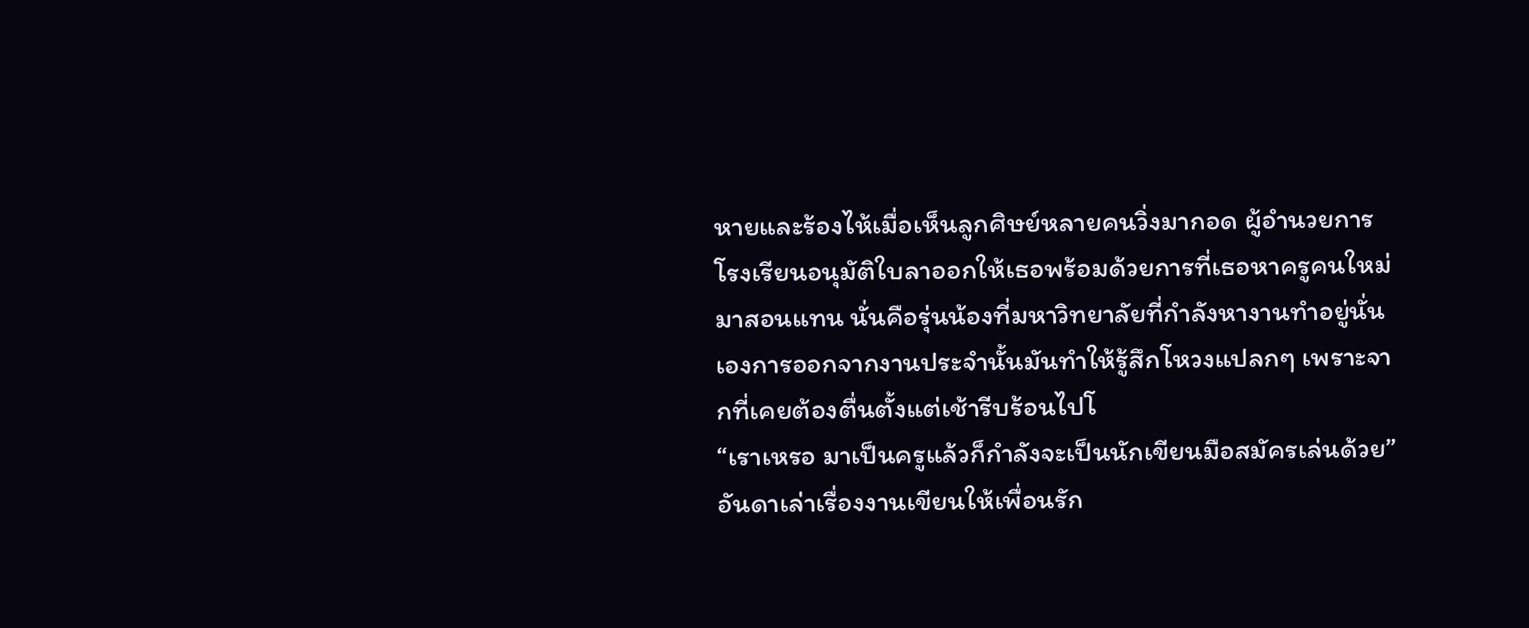หายและร้องไห้เมื่อเห็นลูกศิษย์หลายคนวิ่งมากอด ผู้อำนวยการโรงเรียนอนุมัติใบลาออกให้เธอพร้อมด้วยการที่เธอหาครูคนใหม่มาสอนแทน นั่นคือรุ่นน้องที่มหาวิทยาลัยที่กำลังหางานทำอยู่นั่นเองการออกจากงานประจำนั้นมันทำให้รู้สึกโหวงแปลกๆ เพราะจากที่เคยต้องตื่นตั้งแต่เช้ารีบร้อนไปโ
“เราเหรอ มาเป็นครูแล้วก็กำลังจะเป็นนักเขียนมือสมัครเล่นด้วย” อันดาเล่าเรื่องงานเขียนให้เพื่อนรัก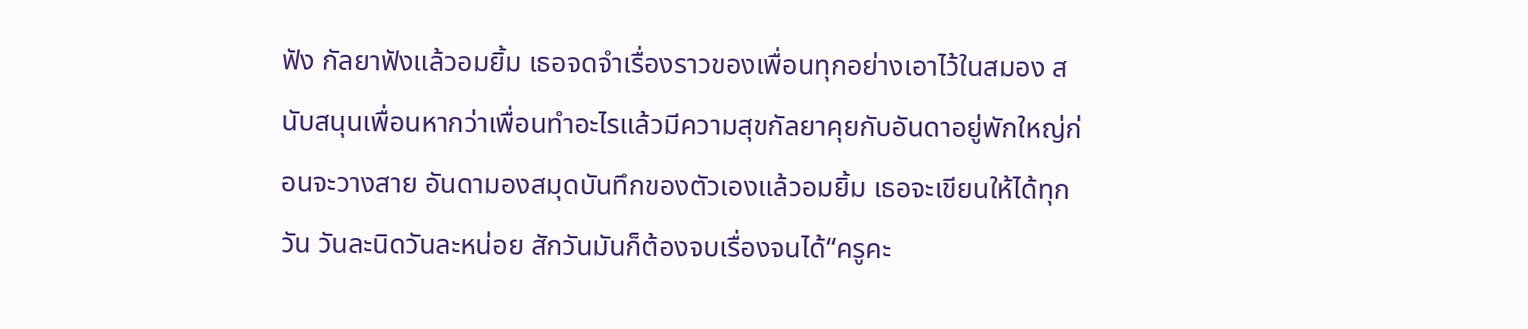ฟัง กัลยาฟังแล้วอมยิ้ม เธอจดจำเรื่องราวของเพื่อนทุกอย่างเอาไว้ในสมอง สนับสนุนเพื่อนหากว่าเพื่อนทำอะไรแล้วมีความสุขกัลยาคุยกับอันดาอยู่พักใหญ่ก่อนจะวางสาย อันดามองสมุดบันทึกของตัวเองแล้วอมยิ้ม เธอจะเขียนให้ได้ทุกวัน วันละนิดวันละหน่อย สักวันมันก็ต้องจบเรื่องจนได้“ครูคะ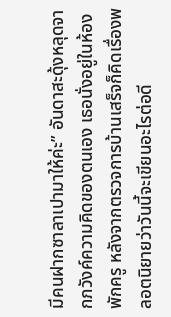มีคนฝากซาลาเปามาให้ค่ะ” อันดาสะดุ้งหลุดจากภวังค์ความคิดของตนเอง เธอนั่งอยู่ในห้องพักครู หลังจากตรวจการบ้านเสร็จก็คิดเรื่องพลอตนิยายว่าวันนี้จะเขียนอะไรต่อดี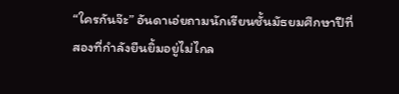“ใครกันจ๊ะ” อันดาเอ่ยถามนักเรียนชั้นมัธยมศึกษาปีที่สองที่กำลังยืนยิ้มอยู่ไม่ไกล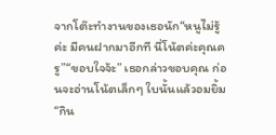จากโต๊ะทำงานของเธอนัก“หนูไม่รู้ค่ะ มีคนฝากมาอีกที นี่โน้ตค่ะคุณครู”“ขอบใจจ้ะ” เธอกล่าวขอบคุณ ก่อนจะอ่านโน้ตเล็กๆ ใบนั้นแล้วอมยิ้ม“กิน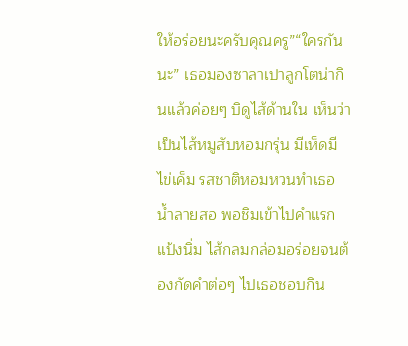ให้อร่อยนะครับคุณครู”“ใครกันนะ” เธอมองซาลาเปาลูกโตน่ากินแล้วค่อยๆ บิดูไส้ด้านใน เห็นว่าเป็นไส้หมูสับหอมกรุ่น มีเห็ดมีไข่เค็ม รสชาติหอมหวนทำเธอน้ำลายสอ พอชิมเข้าไปคำแรก แป้งนิ่ม ไส้กลมกล่อมอร่อยจนต้องกัดคำต่อๆ ไปเธอชอบกิน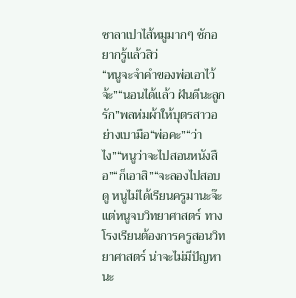ซาลาเปาไส้หมูมากๆ ชักอยากรู้แล้วสิว่
“หนูจะจำคำของพ่อเอาไว้จ้ะ”“นอนได้แล้ว ฝันดีนะลูกรัก”พลห่มผ้าให้บุตรสาวอย่างเบามือ“พ่อคะ”“ว่าไง”“หนูว่าจะไปสอนหนังสือ”“ก็เอาสิ”“จะลองไปสอบดู หนูไม่ได้เรียนครูมานะจ๊ะ แต่หนูจบวิทยาศาสตร์ ทางโรงเรียนต้องการครูสอนวิทยาศาสตร์ น่าจะไม่มีปัญหานะ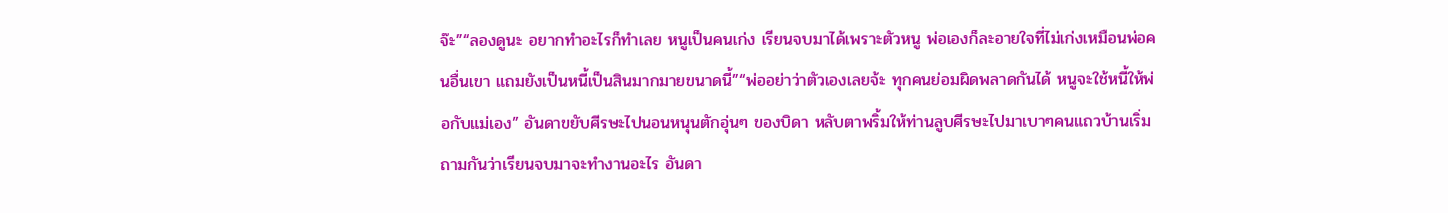จ๊ะ”“ลองดูนะ อยากทำอะไรก็ทำเลย หนูเป็นคนเก่ง เรียนจบมาได้เพราะตัวหนู พ่อเองก็ละอายใจที่ไม่เก่งเหมือนพ่อคนอื่นเขา แถมยังเป็นหนี้เป็นสินมากมายขนาดนี้”“พ่ออย่าว่าตัวเองเลยจ้ะ ทุกคนย่อมผิดพลาดกันได้ หนูจะใช้หนี้ให้พ่อกับแม่เอง” อันดาขยับศีรษะไปนอนหนุนตักอุ่นๆ ของบิดา หลับตาพริ้มให้ท่านลูบศีรษะไปมาเบาๆคนแถวบ้านเริ่มถามกันว่าเรียนจบมาจะทำงานอะไร อันดา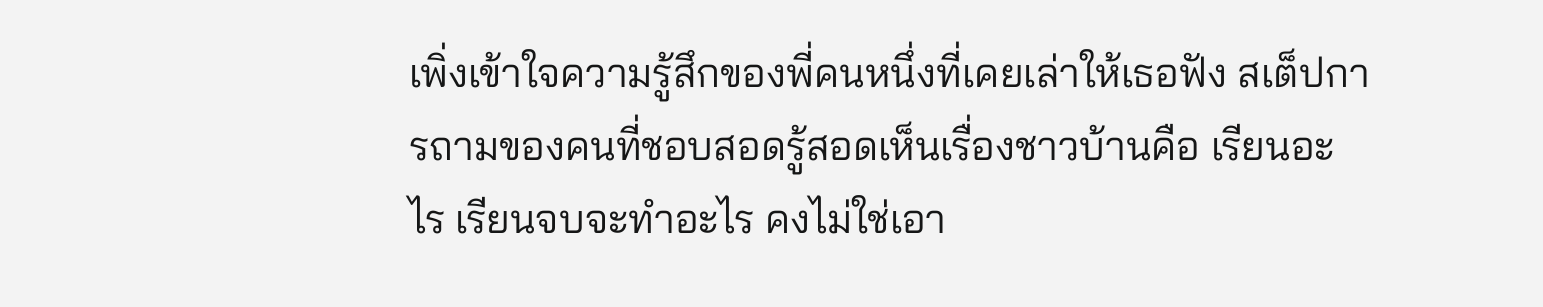เพิ่งเข้าใจความรู้สึกของพี่คนหนึ่งที่เคยเล่าให้เธอฟัง สเต็ปการถามของคนที่ชอบสอดรู้สอดเห็นเรื่องชาวบ้านคือ เรียนอะไร เรียนจบจะทำอะไร คงไม่ใช่เอา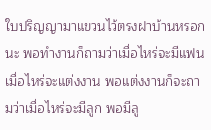ใบปริญญามาแขวนไว้ตรงฝาบ้านหรอกนะ พอทำงานก็ถามว่าเมื่อไหร่จะมีแฟน เมื่อไหร่จะแต่งงาน พอแต่งงานก็จะถามว่าเมื่อไหร่จะมีลูก พอมีลู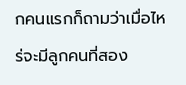กคนแรกก็ถามว่าเมื่อไหร่จะมีลูกคนที่สอง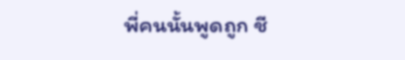พี่คนนั้นพูดถูก ชี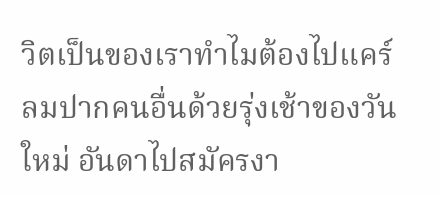วิตเป็นของเราทำไมต้องไปแคร์ลมปากคนอื่นด้วยรุ่งเช้าของวันใหม่ อันดาไปสมัครงา